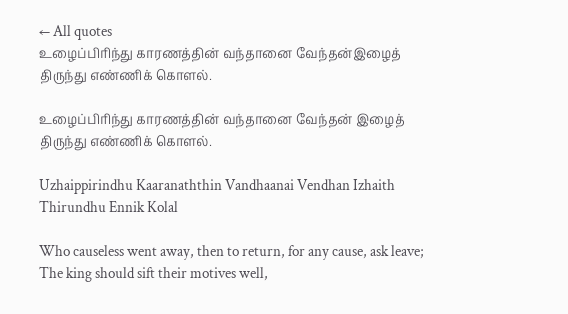← All quotes
உழைப்பிரிந்து காரணத்தின் வந்தானை வேந்தன்இழைத் திருந்து எண்ணிக் கொளல்.

உழைப்பிரிந்து காரணத்தின் வந்தானை வேந்தன் இழைத் திருந்து எண்ணிக் கொளல்.

Uzhaippirindhu Kaaranaththin Vandhaanai Vendhan Izhaith Thirundhu Ennik Kolal

Who causeless went away, then to return, for any cause, ask leave; The king should sift their motives well,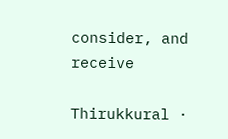consider, and receive

Thirukkural ·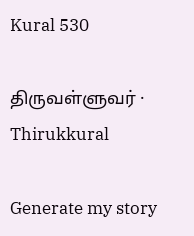Kural 530

திருவள்ளுவர் · Thirukkural

Generate my story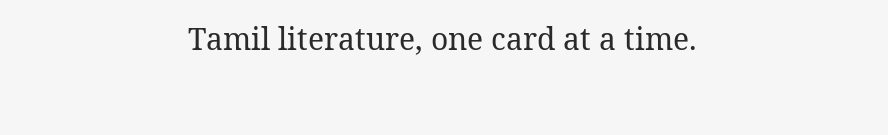Tamil literature, one card at a time.